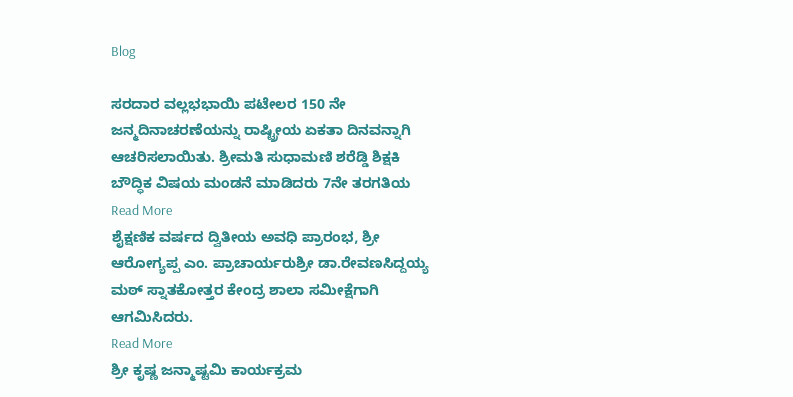Blog

ಸರದಾರ ವಲ್ಲಭಭಾಯಿ ಪಟೇಲರ 150 ನೇ ಜನ್ಮದಿನಾಚರಣೆಯನ್ನು ರಾಷ್ಟ್ರೀಯ ಏಕತಾ ದಿನವನ್ನಾಗಿ ಆಚರಿಸಲಾಯಿತು. ಶ್ರೀಮತಿ ಸುಧಾಮಣಿ ಶರೆಡ್ಡಿ ಶಿಕ್ಷಕಿ ಬೌದ್ಧಿಕ ವಿಷಯ ಮಂಡನೆ ಮಾಡಿದರು 7ನೇ ತರಗತಿಯ
Read More
ಶೈಕ್ಷಣಿಕ ವರ್ಷದ ದ್ವಿತೀಯ ಅವಧಿ ಪ್ರಾರಂಭ, ಶ್ರೀ ಆರೋಗ್ಯಪ್ಪ ಎಂ. ಪ್ರಾಚಾರ್ಯರುಶ್ರೀ ಡಾ.ರೇವಣಸಿದ್ದಯ್ಯ ಮಠ್ ಸ್ನಾತಕೋತ್ತರ ಕೇಂದ್ರ ಶಾಲಾ ಸಮೀಕ್ಷೆಗಾಗಿ ಆಗಮಿಸಿದರು.
Read More
ಶ್ರೀ ಕೃಷ್ಣ ಜನ್ಮಾಷ್ಟಮಿ ಕಾರ್ಯಕ್ರಮ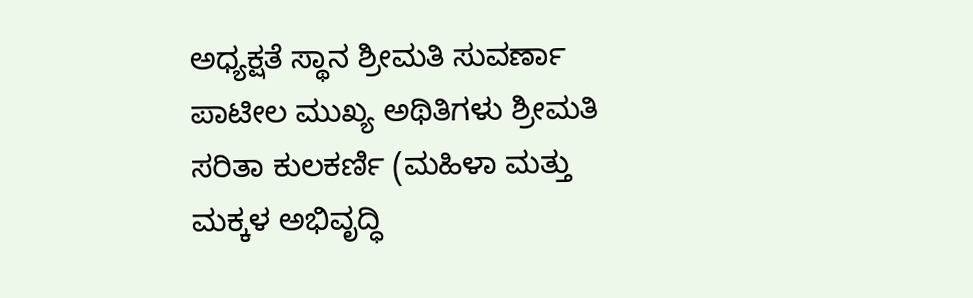ಅಧ್ಯಕ್ಷತೆ ಸ್ಥಾನ ಶ್ರೀಮತಿ ಸುವರ್ಣಾ ಪಾಟೀಲ ಮುಖ್ಯ ಅಥಿತಿಗಳು ಶ್ರೀಮತಿ ಸರಿತಾ ಕುಲಕರ್ಣಿ (ಮಹಿಳಾ ಮತ್ತು ಮಕ್ಕಳ ಅಭಿವೃದ್ಧಿ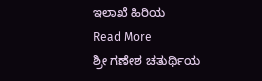ಇಲಾಖೆ ಹಿರಿಯ
Read More
ಶ್ರೀ ಗಣೇಶ ಚತುರ್ಥಿಯ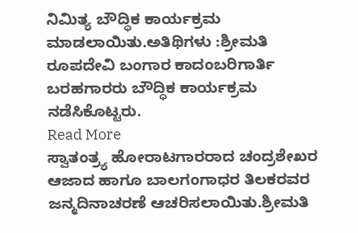ನಿಮಿತ್ಯ ಬೌದ್ಧಿಕ ಕಾರ್ಯಕ್ರಮ ಮಾಡಲಾಯಿತು.ಅತಿಥಿಗಳು :ಶ್ರೀಮತಿ ರೂಪದೇವಿ ಬಂಗಾರ ಕಾದಂಬರಿಗಾರ್ತಿ ಬರಹಗಾರರು ಬೌದ್ಧಿಕ ಕಾರ್ಯಕ್ರಮ ನಡೆಸಿಕೊಟ್ಟರು.
Read More
ಸ್ವಾತಂತ್ರ್ಯ ಹೋರಾಟಗಾರರಾದ ಚಂದ್ರಶೇಖರ ಆಜಾದ ಹಾಗೂ ಬಾಲಗಂಗಾಧರ ತಿಲಕರವರ ಜನ್ಮದಿನಾಚರಣೆ ಆಚರಿಸಲಾಯಿತು.ಶ್ರೀಮತಿ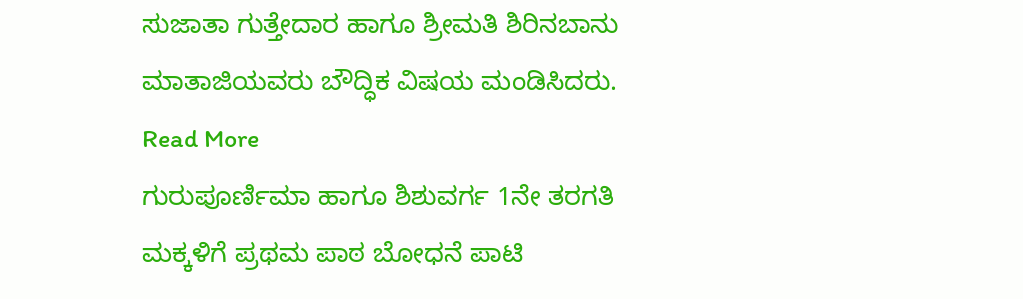ಸುಜಾತಾ ಗುತ್ತೇದಾರ ಹಾಗೂ ಶ್ರೀಮತಿ ಶಿರಿನಬಾನು ಮಾತಾಜಿಯವರು ಬೌದ್ಧಿಕ ವಿಷಯ ಮಂಡಿಸಿದರು.
Read More
ಗುರುಪೂರ್ಣಿಮಾ ಹಾಗೂ ಶಿಶುವರ್ಗ 1ನೇ ತರಗತಿ ಮಕ್ಕಳಿಗೆ ಪ್ರಥಮ ಪಾಠ ಬೋಧನೆ ಪಾಟಿ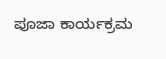ಪೂಜಾ ಕಾರ್ಯಕ್ರಮ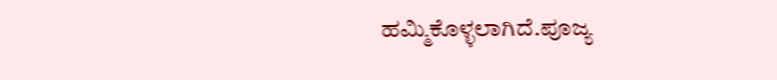ಹಮ್ಮಿಕೊಳ್ಳಲಾಗಿದೆ.ಪೂಜ್ಯ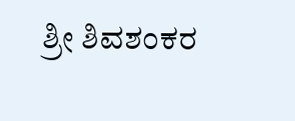ಶ್ರೀ ಶಿವಶಂಕರ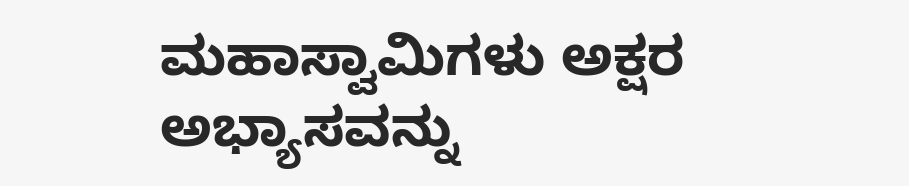ಮಹಾಸ್ವಾಮಿಗಳು ಅಕ್ಷರ ಅಭ್ಯಾಸವನ್ನು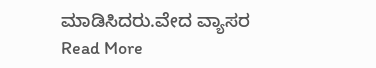ಮಾಡಿಸಿದರು.ವೇದ ವ್ಯಾಸರ
Read More